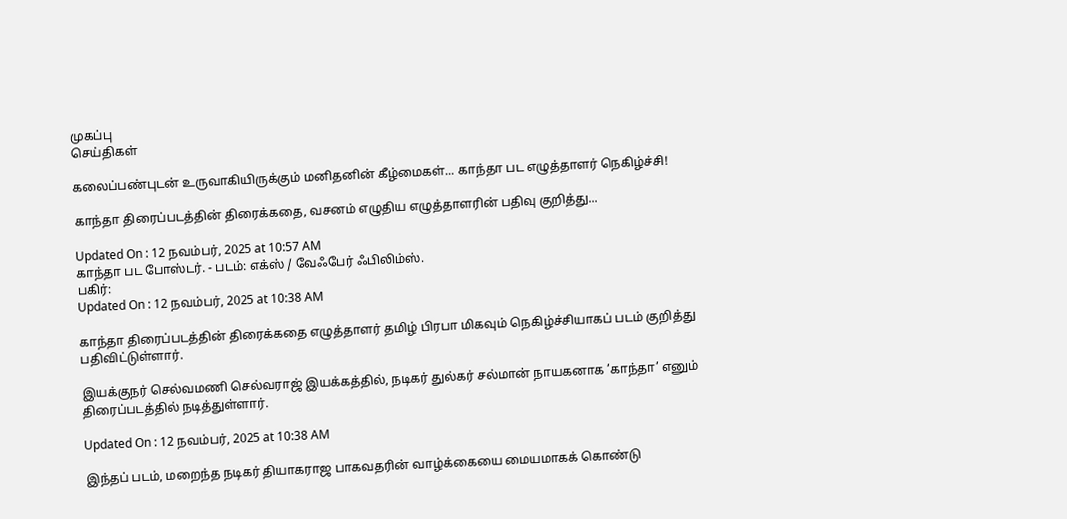முகப்பு
செய்திகள்

கலைப்பண்புடன் உருவாகியிருக்கும் மனிதனின் கீழ்மைகள்... காந்தா பட எழுத்தாளர் நெகிழ்ச்சி!

காந்தா திரைப்படத்தின் திரைக்கதை, வசனம் எழுதிய எழுத்தாளரின் பதிவு குறித்து...

Updated On : 12 நவம்பர், 2025 at 10:57 AM
காந்தா பட போஸ்டர். - படம்: எக்ஸ் / வேஃபேர் ஃபிலிம்ஸ்.
பகிர்:
Updated On : 12 நவம்பர், 2025 at 10:38 AM

காந்தா திரைப்படத்தின் திரைக்கதை எழுத்தாளர் தமிழ் பிரபா மிகவும் நெகிழ்ச்சியாகப் படம் குறித்து பதிவிட்டுள்ளார்.

இயக்குநர் செல்வமணி செல்வராஜ் இயக்கத்தில், நடிகர் துல்கர் சல்மான் நாயகனாக ’காந்தா’ எனும் திரைப்படத்தில் நடித்துள்ளார்.

Updated On : 12 நவம்பர், 2025 at 10:38 AM

இந்தப் படம், மறைந்த நடிகர் தியாகராஜ பாகவதரின் வாழ்க்கையை மையமாகக் கொண்டு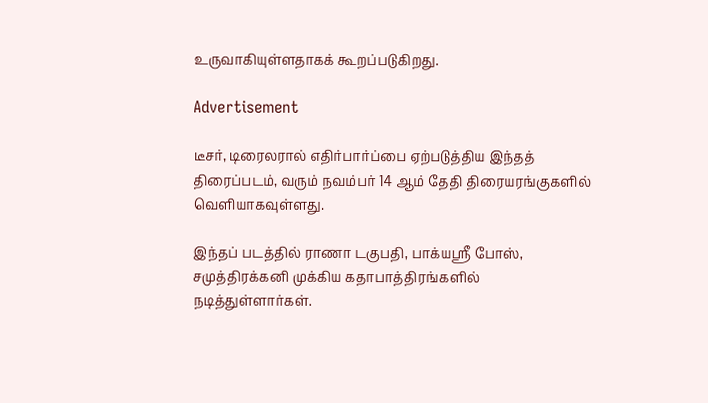உருவாகியுள்ளதாகக் கூறப்படுகிறது.

Advertisement

டீசர், டிரைலரால் எதிர்பார்ப்பை ஏற்படுத்திய இந்தத் திரைப்படம், வரும் நவம்பர் 14 ஆம் தேதி திரையரங்குகளில் வெளியாகவுள்ளது.

இந்தப் படத்தில் ராணா டகுபதி, பாக்யஸ்ரீ போஸ், சமுத்திரக்கனி முக்கிய கதாபாத்திரங்களில் நடித்துள்ளார்கள்.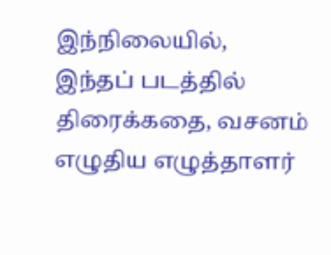இந்நிலையில், இந்தப் படத்தில் திரைக்கதை, வசனம் எழுதிய எழுத்தாளர்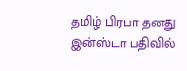தமிழ் பிரபா தனது இன்ஸ்டா பதிவில்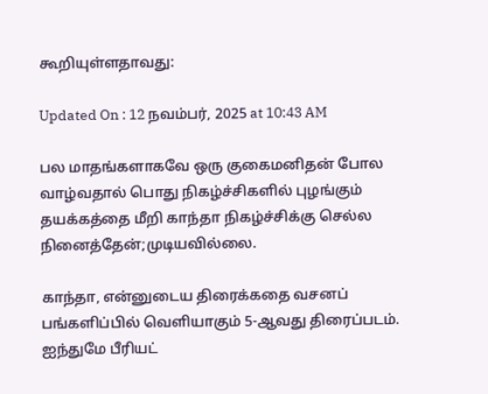கூறியுள்ளதாவது:

Updated On : 12 நவம்பர், 2025 at 10:43 AM

பல மாதங்களாகவே ஒரு குகைமனிதன் போல வாழ்வதால் பொது நிகழ்ச்சிகளில் புழங்கும் தயக்கத்தை மீறி காந்தா நிகழ்ச்சிக்கு செல்ல நினைத்தேன்;முடியவில்லை.

காந்தா, என்னுடைய திரைக்கதை வசனப் பங்களிப்பில் வெளியாகும் 5-ஆவது திரைப்படம். ஐந்துமே பீரியட்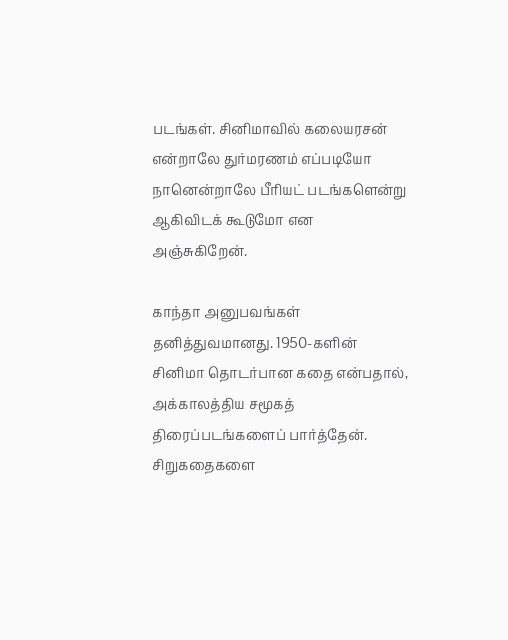படங்கள். சினிமாவில் கலையரசன் என்றாலே துர்மரணம் எப்படியோ நானென்றாலே பீரியட் படங்களென்று ஆகிவிடக் கூடுமோ என அஞ்சுகிறேன்.

காந்தா அனுபவங்கள் தனித்துவமானது. 1950-களின் சினிமா தொடர்பான கதை என்பதால், அக்காலத்திய சமூகத் திரைப்படங்களைப் பார்த்தேன். சிறுகதைகளை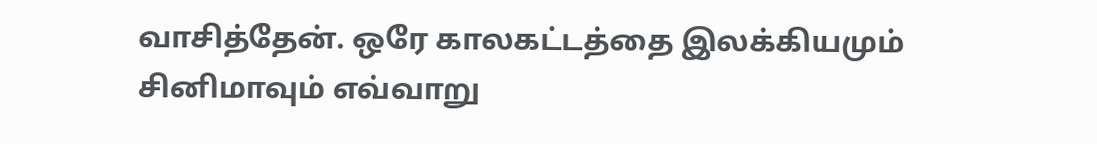வாசித்தேன். ஒரே காலகட்டத்தை இலக்கியமும் சினிமாவும் எவ்வாறு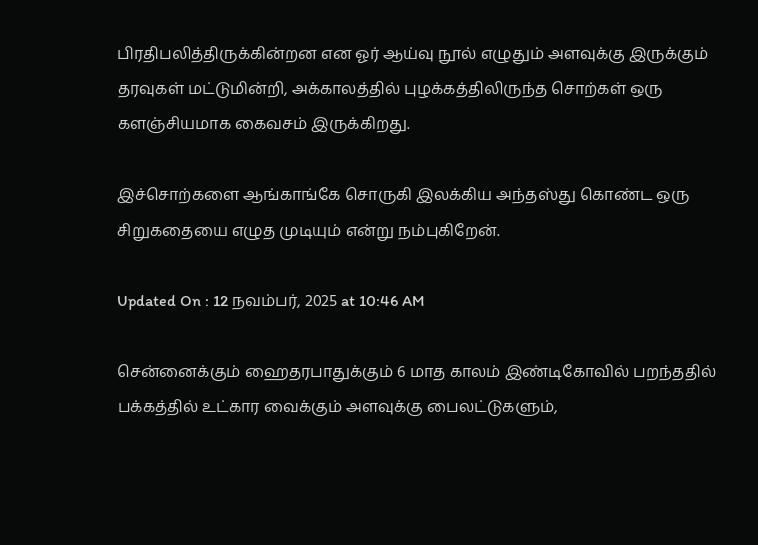பிரதிபலித்திருக்கின்றன என ஓர் ஆய்வு நூல் எழுதும் அளவுக்கு இருக்கும் தரவுகள் மட்டுமின்றி, அக்காலத்தில் புழக்கத்திலிருந்த சொற்கள் ஒரு களஞ்சியமாக கைவசம் இருக்கிறது.

இச்சொற்களை ஆங்காங்கே சொருகி இலக்கிய அந்தஸ்து கொண்ட ஒரு சிறுகதையை எழுத முடியும் என்று நம்புகிறேன்.

Updated On : 12 நவம்பர், 2025 at 10:46 AM

சென்னைக்கும் ஹைதரபாதுக்கும் 6 மாத காலம் இண்டிகோவில் பறந்ததில் பக்கத்தில் உட்கார வைக்கும் அளவுக்கு பைலட்டுகளும்,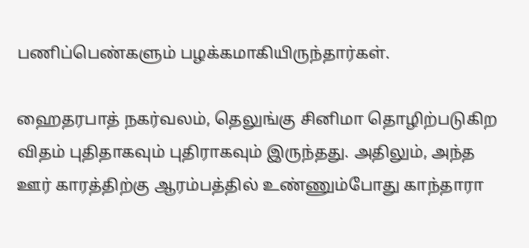பணிப்பெண்களும் பழக்கமாகியிருந்தார்கள்.

ஹைதரபாத் நகர்வலம், தெலுங்கு சினிமா தொழிற்படுகிற விதம் புதிதாகவும் புதிராகவும் இருந்தது. அதிலும், அந்த ஊர் காரத்திற்கு ஆரம்பத்தில் உண்ணும்போது காந்தாரா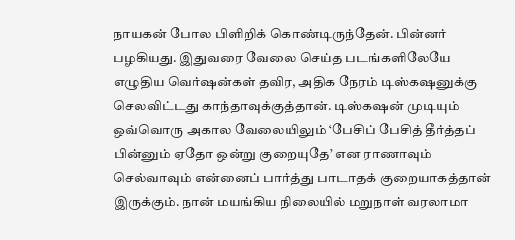நாயகன் போல பிளிறிக் கொண்டிருந்தேன். பின்னர் பழகியது. இதுவரை வேலை செய்த படங்களிலேயே எழுதிய வெர்ஷன்கள் தவிர, அதிக நேரம் டிஸ்கஷனுக்கு செலவிட்டது காந்தாவுக்குத்தான். டிஸ்கஷன் முடியும் ஒவ்வொரு அகால வேலையிலும் ‘பேசிப் பேசித் தீர்த்தப் பின்னும் ஏதோ ஒன்று குறையுதே’ என ராணாவும் செல்வாவும் என்னைப் பார்த்து பாடாதக் குறையாகத்தான் இருக்கும். நான் மயங்கிய நிலையில் மறுநாள் வரலாமா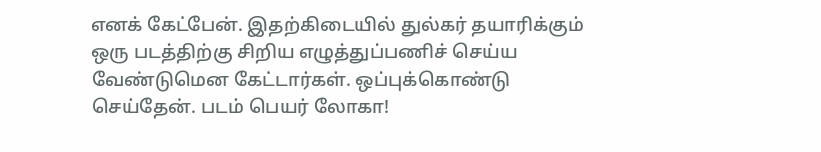எனக் கேட்பேன். இதற்கிடையில் துல்கர் தயாரிக்கும் ஒரு படத்திற்கு சிறிய எழுத்துப்பணிச் செய்ய வேண்டுமென கேட்டார்கள். ஒப்புக்கொண்டு செய்தேன். படம் பெயர் லோகா!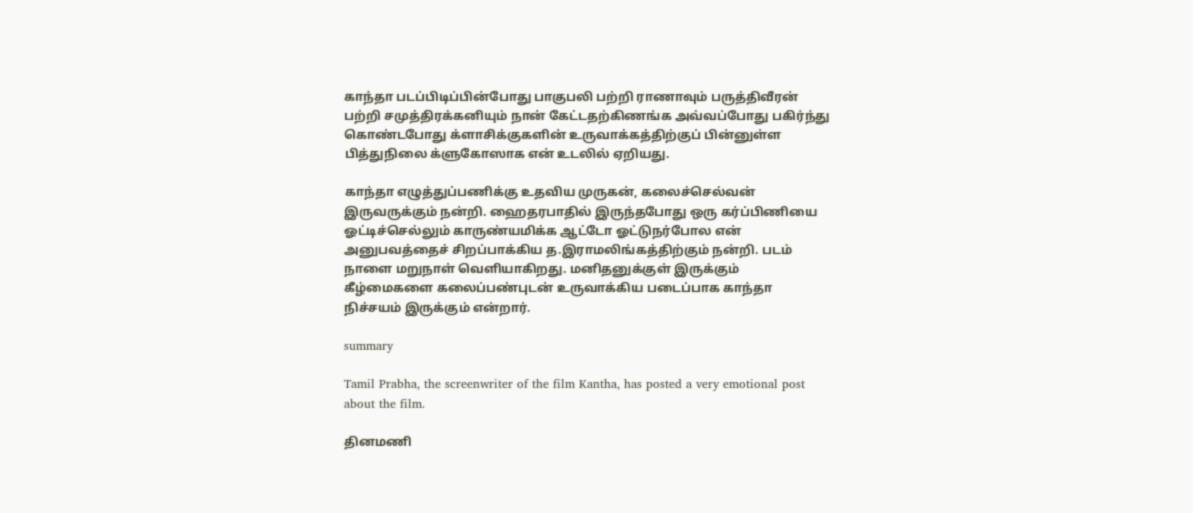காந்தா படப்பிடிப்பின்போது பாகுபலி பற்றி ராணாவும் பருத்திவீரன் பற்றி சமுத்திரக்கனியும் நான் கேட்டதற்கிணங்க அவ்வப்போது பகிர்ந்து கொண்டபோது க்ளாசிக்குகளின் உருவாக்கத்திற்குப் பின்னுள்ள பித்துநிலை க்ளுகோஸாக என் உடலில் ஏறியது.

காந்தா எழுத்துப்பணிக்கு உதவிய முருகன், கலைச்செல்வன் இருவருக்கும் நன்றி. ஹைதரபாதில் இருந்தபோது ஒரு கர்ப்பிணியை ஓட்டிச்செல்லும் காருண்யமிக்க ஆட்டோ ஓட்டுநர்போல என் அனுபவத்தைச் சிறப்பாக்கிய த.இராமலிங்கத்திற்கும் நன்றி. படம் நாளை மறுநாள் வெளியாகிறது. மனிதனுக்குள் இருக்கும் கீழ்மைகளை கலைப்பண்புடன் உருவாக்கிய படைப்பாக காந்தா நிச்சயம் இருக்கும் என்றார்.

summary

Tamil Prabha, the screenwriter of the film Kantha, has posted a very emotional post about the film.

தினமணி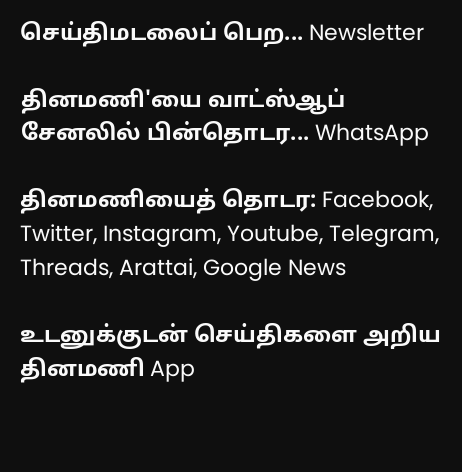செய்திமடலைப் பெற... Newsletter

தினமணி'யை வாட்ஸ்ஆப் சேனலில் பின்தொடர... WhatsApp

தினமணியைத் தொடர: Facebook, Twitter, Instagram, Youtube, Telegram, Threads, Arattai, Google News

உடனுக்குடன் செய்திகளை அறிய தினமணி App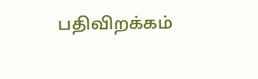பதிவிறக்கம்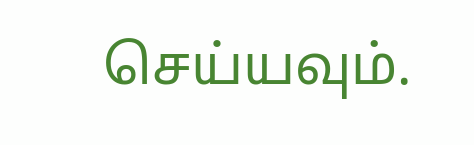செய்யவும்.